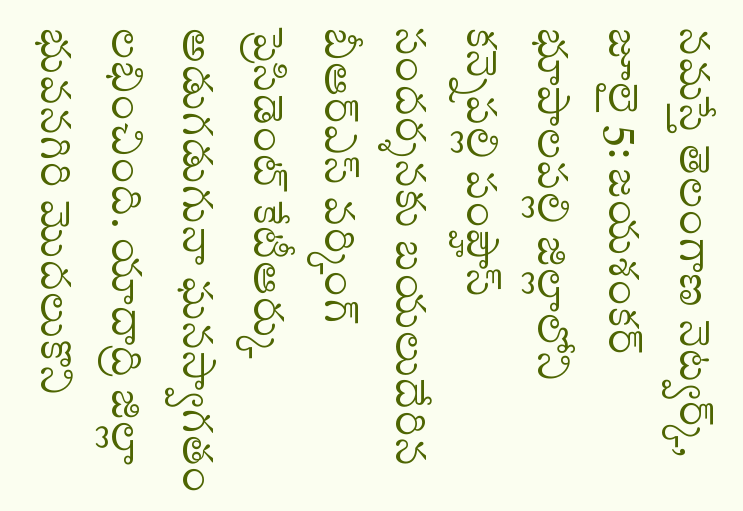నమస్తే తెలంగాణ నెట్వర్క్, జూలై 5: జయశంకర్ భూపాలపల్లి జిల్లాలోని కన్నెపల్లి పంప్హౌస్ సందర్శనకు బయలుదేరిన బీఆర్ఎస్ వర్కింగ్ ప్రెసిడెంట్ కేటీఆర్కు అడుగడుగునా ఘనస్వాగతం లభించింది. యాదాద్రి జిల్లా భువనగిరి మొదలుకొని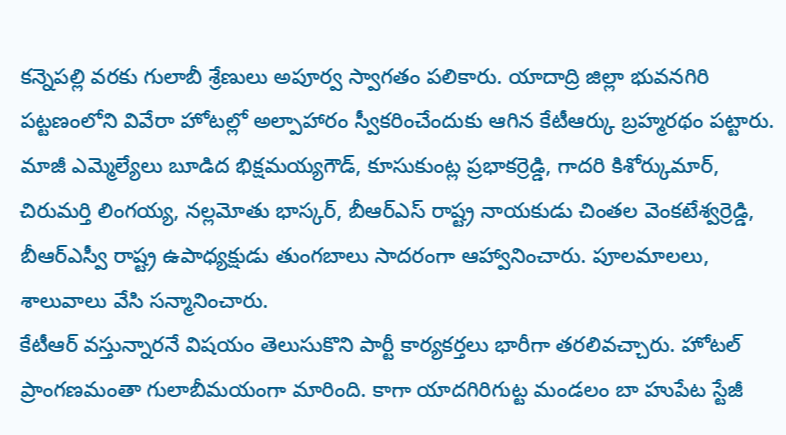కన్నెపల్లి వరకు గులాబీ శ్రేణులు అపూర్వ స్వాగతం పలికారు. యాదాద్రి జిల్లా భువనగిరి పట్టణంలోని వివేరా హోటల్లో అల్పాహారం స్వీకరించేందుకు ఆగిన కేటీఆర్కు బ్రహ్మరథం పట్టారు. మాజీ ఎమ్మెల్యేలు బూడిద భిక్షమయ్యగౌడ్, కూసుకుంట్ల ప్రభాకర్రెడ్డి, గాదరి కిశోర్కుమార్, చిరుమర్తి లింగయ్య, నల్లమోతు భాస్కర్, బీఆర్ఎస్ రాష్ట్ర నాయకుడు చింతల వెంకటేశ్వర్రెడ్డి, బీఆర్ఎస్వీ రాష్ట్ర ఉపాధ్యక్షుడు తుంగబాలు సాదరంగా ఆహ్వానించారు. పూలమాలలు, శాలువాలు వేసి సన్మానించారు.
కేటీఆర్ వస్తున్నారనే విషయం తెలుసుకొని పార్టీ కార్యకర్తలు భారీగా తరలివచ్చారు. హోటల్ ప్రాంగణమంతా గులాబీమయంగా మారింది. కాగా యాదగిరిగుట్ట మండలం బా హుపేట స్టేజీ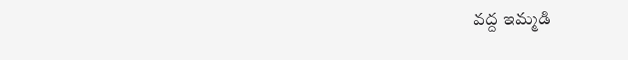వద్ద ఇమ్మడి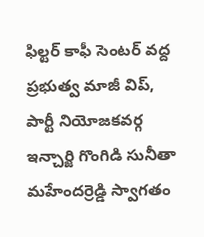ఫిల్టర్ కాఫీ సెంటర్ వద్ద ప్రభుత్వ మాజీ విప్, పార్టీ నియోజకవర్గ ఇన్చార్జి గొంగిడి సునీతా మహేందర్రెడ్డి స్వాగతం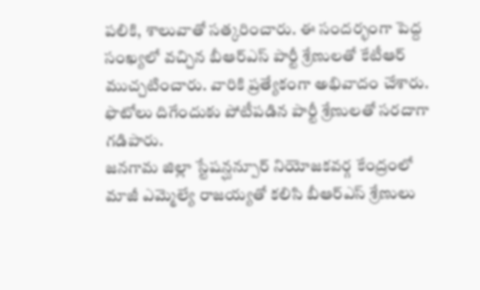పలికి, శాలువాతో సత్కరించారు. ఈ సందర్భంగా పెద్ద సంఖ్యలో వచ్చిన బీఆర్ఎస్ పార్టీ శ్రేణులతో కేటీఆర్ ముచ్చటించారు. వారికి ప్రత్యేకంగా అభివాదం చేశారు. ఫొటోలు దిగేందుకు పోటీపడిన పార్టీ శ్రేణులతో సరదాగా గడిపారు.
జనగామ జిల్లా స్టేషన్ఘన్పూర్ నియోజకవర్గ కేంద్రంలో మాజీ ఎమ్మెల్యే రాజయ్యతో కలిసి బీఆర్ఎస్ శ్రేణులు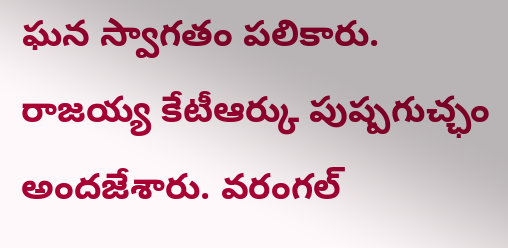ఘన స్వాగతం పలికారు. రాజయ్య కేటీఆర్కు పుష్పగుచ్ఛం అందజేశారు. వరంగల్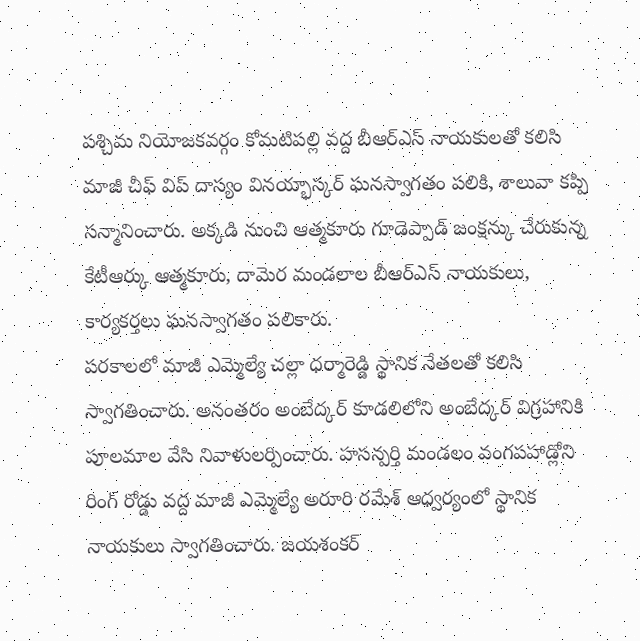పశ్చిమ నియోజకవర్గం కోమటిపల్లి వద్ద బీఆర్ఎస్ నాయకులతో కలిసి మాజీ చీఫ్ విప్ దాస్యం వినయ్భాస్కర్ ఘనస్వాగతం పలికి, శాలువా కప్పి సన్మానించారు. అక్కడి నుంచి ఆత్మకూరు గూడెప్పాడ్ జంక్షన్కు చేరుకున్న కేటీఆర్కు ఆత్మకూరు, దామెర మండలాల బీఆర్ఎస్ నాయకులు, కార్యకర్తలు ఘనస్వాగతం పలికారు.
పరకాలలో మాజీ ఎమ్మెల్యే చల్లా ధర్మారెడ్డి స్థానిక నేతలతో కలిసి స్వాగతించారు. అనంతరం అంబేద్కర్ కూడలిలోని అంబేద్కర్ విగ్రహానికి పూలమాల వేసి నివాళులర్పించారు. హసన్పర్తి మండలం వంగపహాడ్లోని రింగ్ రోడ్డు వద్ద మాజీ ఎమ్మెల్యే అరూరి రమేశ్ ఆధ్వర్యంలో స్థానిక నాయకులు స్వాగతించారు. జయశంకర్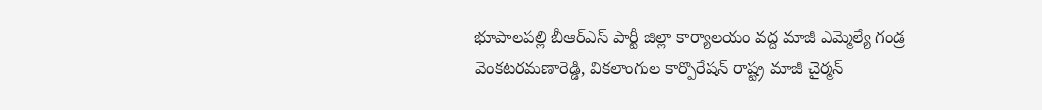భూపాలపల్లి బీఆర్ఎస్ పార్టీ జిల్లా కార్యాలయం వద్ద మాజీ ఎమ్మెల్యే గండ్ర వెంకటరమణారెడ్డి, వికలాంగుల కార్పొరేషన్ రాష్ట్ర మాజీ చైర్మన్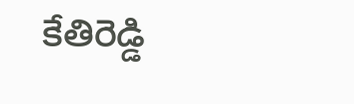కేతిరెడ్డి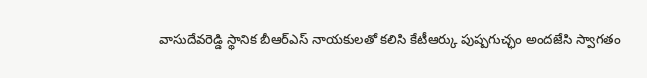వాసుదేవరెడ్డి స్థానిక బీఆర్ఎస్ నాయకులతో కలిసి కేటీఆర్కు పుష్పగుచ్ఛం అందజేసి స్వాగతం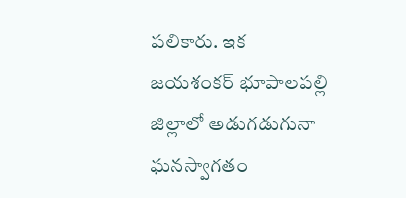పలికారు. ఇక జయశంకర్ భూపాలపల్లి జిల్లాలో అడుగడుగునా ఘనస్వాగతం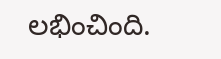లభించింది.